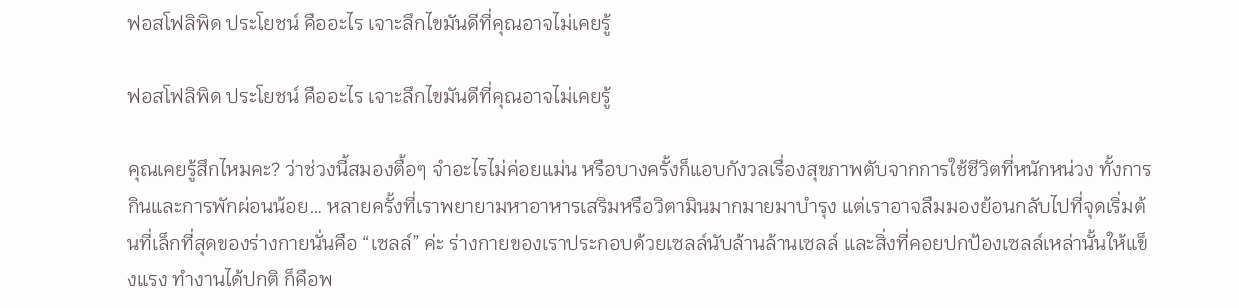ฟอสโฟลิพิด ประโยชน์ คืออะไร เจาะลึกไขมันดีที่คุณอาจไม่เคยรู้

ฟอสโฟลิพิด ประโยชน์ คืออะไร เจาะลึกไขมันดีที่คุณอาจไม่เคยรู้

คุณเคยรู้สึกไหมคะ? ว่าช่วงนี้สมองตื้อๆ จำอะไรไม่ค่อยแม่น หรือบางครั้งก็แอบกังวลเรื่องสุขภาพตับจากการใช้ชีวิตที่หนักหน่วง ทั้งการกินและการพักผ่อนน้อย… หลายครั้งที่เราพยายามหาอาหารเสริมหรือวิตามินมากมายมาบำรุง แต่เราอาจลืมมองย้อนกลับไปที่จุดเริ่มต้นที่เล็กที่สุดของร่างกายนั่นคือ “เซลล์” ค่ะ ร่างกายของเราประกอบด้วยเซลล์นับล้านล้านเซลล์ และสิ่งที่คอยปกป้องเซลล์เหล่านั้นให้แข็งแรง ทำงานได้ปกติ ก็คือพ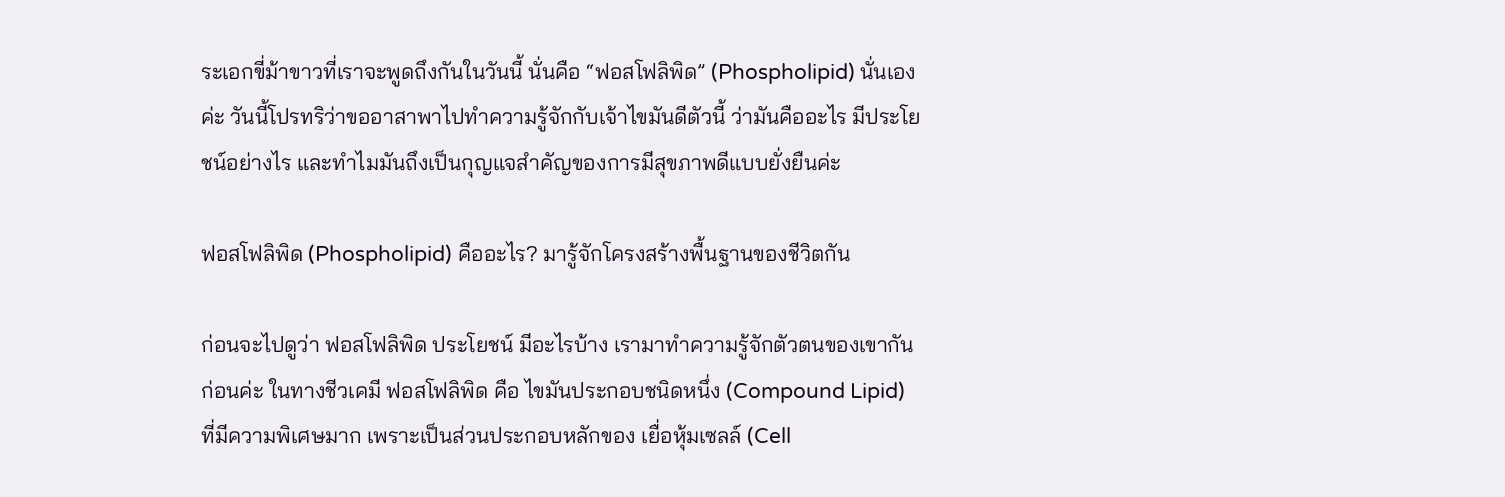ระเอกขี่ม้าขาวที่เราจะพูดถึงกันในวันนี้ นั่นคือ “ฟอสโฟลิพิด” (Phospholipid) นั่นเองค่ะ วันนี้โปรทริว่าขออาสาพาไปทำความรู้จักกับเจ้าไขมันดีตัวนี้ ว่ามันคืออะไร มีประโยชน์อย่างไร และทำไมมันถึงเป็นกุญแจสำคัญของการมีสุขภาพดีแบบยั่งยืนค่ะ

ฟอสโฟลิพิด (Phospholipid) คืออะไร? มารู้จักโครงสร้างพื้นฐานของชีวิตกัน

ก่อนจะไปดูว่า ฟอสโฟลิพิด ประโยชน์ มีอะไรบ้าง เรามาทำความรู้จักตัวตนของเขากันก่อนค่ะ ในทางชีวเคมี ฟอสโฟลิพิด คือ ไขมันประกอบชนิดหนึ่ง (Compound Lipid) ที่มีความพิเศษมาก เพราะเป็นส่วนประกอบหลักของ เยื่อหุ้มเซลล์ (Cell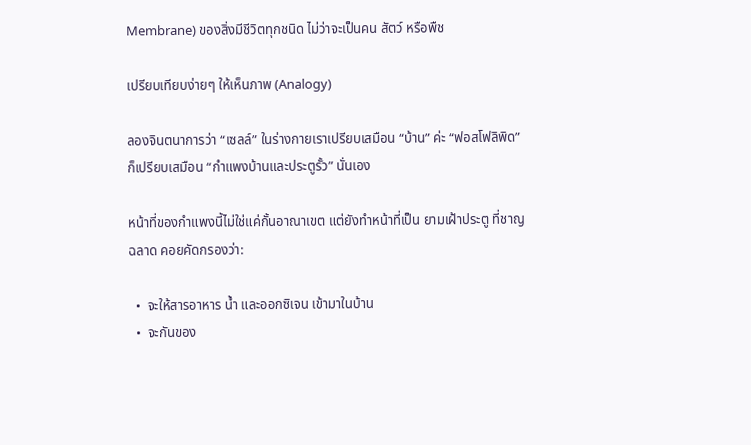Membrane) ของสิ่งมีชีวิตทุกชนิด ไม่ว่าจะเป็นคน สัตว์ หรือพืช

เปรียบเทียบง่ายๆ ให้เห็นภาพ (Analogy)

ลองจินตนาการว่า “เซลล์” ในร่างกายเราเปรียบเสมือน “บ้าน” ค่ะ “ฟอสโฟลิพิด” ก็เปรียบเสมือน “กำแพงบ้านและประตูรั้ว” นั่นเอง

หน้าที่ของกำแพงนี้ไม่ใช่แค่กั้นอาณาเขต แต่ยังทำหน้าที่เป็น ยามเฝ้าประตู ที่ชาญฉลาด คอยคัดกรองว่า:

  •  จะให้สารอาหาร น้ำ และออกซิเจน เข้ามาในบ้าน
  •  จะกันของ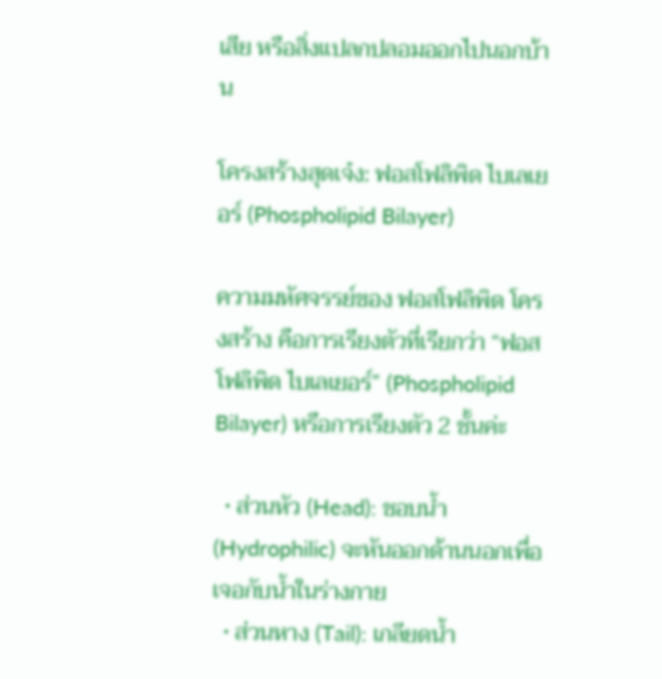เสีย หรือสิ่งแปลกปลอมออกไปนอกบ้าน

โครงสร้างสุดเจ๋ง: ฟอสโฟลิพิด ไบเลเยอร์ (Phospholipid Bilayer)

ความมหัศจรรย์ของ ฟอสโฟลิพิด โครงสร้าง คือการเรียงตัวที่เรียกว่า “ฟอสโฟลิพิด ไบเลเยอร์” (Phospholipid Bilayer) หรือการเรียงตัว 2 ชั้นค่ะ

  • ส่วนหัว (Head): ชอบน้ำ (Hydrophilic) จะหันออกด้านนอกเพื่อเจอกับน้ำในร่างกาย
  • ส่วนหาง (Tail): เกลียดน้ำ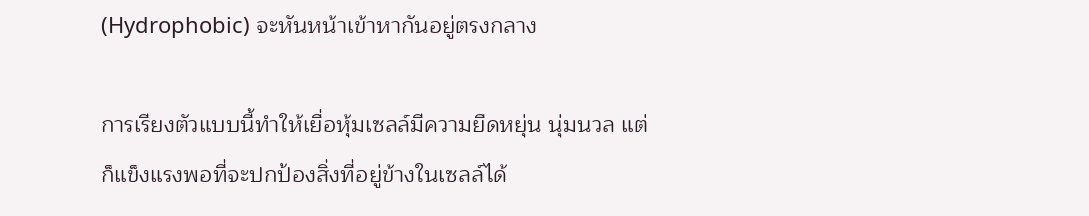(Hydrophobic) จะหันหน้าเข้าหากันอยู่ตรงกลาง

การเรียงตัวแบบนี้ทำให้เยื่อหุ้มเซลล์มีความยืดหยุ่น นุ่มนวล แต่ก็แข็งแรงพอที่จะปกป้องสิ่งที่อยู่ข้างในเซลล์ได้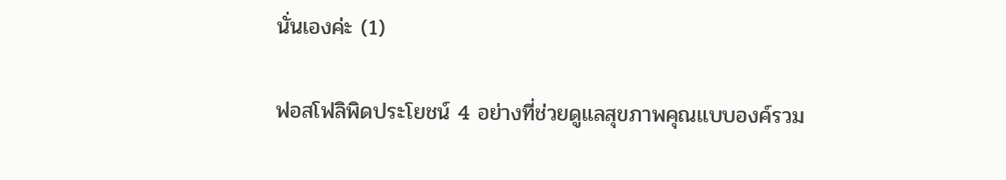นั่นเองค่ะ (1)

ฟอสโฟลิพิดประโยชน์ 4 อย่างที่ช่วยดูแลสุขภาพคุณแบบองค์รวม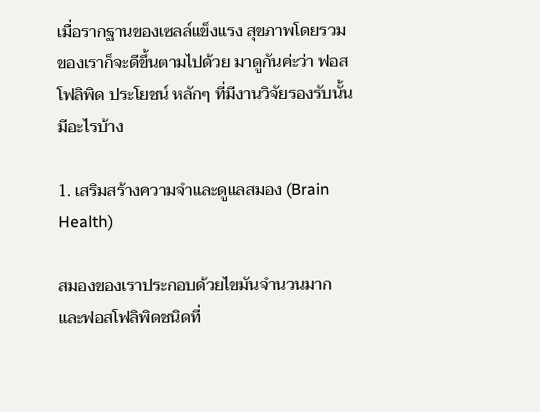เมื่อรากฐานของเซลล์แข็งแรง สุขภาพโดยรวมของเราก็จะดีขึ้นตามไปด้วย มาดูกันค่ะว่า ฟอสโฟลิพิด ประโยชน์ หลักๆ ที่มีงานวิจัยรองรับนั้น มีอะไรบ้าง

1. เสริมสร้างความจำและดูแลสมอง (Brain Health)

สมองของเราประกอบด้วยไขมันจำนวนมาก และฟอสโฟลิพิดชนิดที่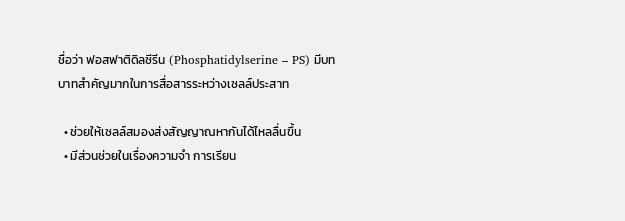ชื่อว่า ฟอสฟาติดิลซีรีน (Phosphatidylserine – PS) มีบทบาทสำคัญมากในการสื่อสารระหว่างเซลล์ประสาท

  • ช่วยให้เซลล์สมองส่งสัญญาณหากันได้ไหลลื่นขึ้น
  • มีส่วนช่วยในเรื่องความจำ การเรียน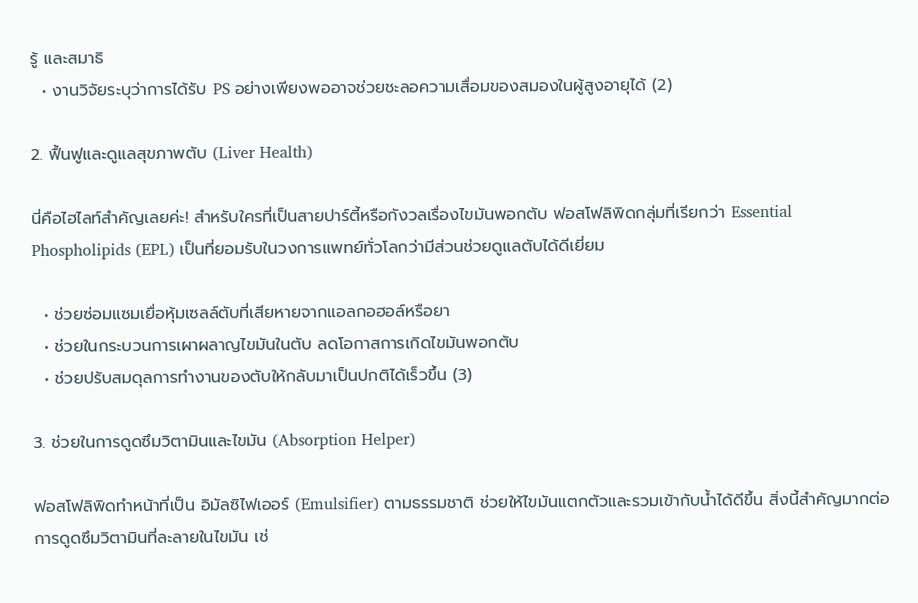รู้ และสมาธิ
  • งานวิจัยระบุว่าการได้รับ PS อย่างเพียงพออาจช่วยชะลอความเสื่อมของสมองในผู้สูงอายุได้ (2)

2. ฟื้นฟูและดูแลสุขภาพตับ (Liver Health)

นี่คือไฮไลท์สำคัญเลยค่ะ! สำหรับใครที่เป็นสายปาร์ตี้หรือกังวลเรื่องไขมันพอกตับ ฟอสโฟลิพิดกลุ่มที่เรียกว่า Essential Phospholipids (EPL) เป็นที่ยอมรับในวงการแพทย์ทั่วโลกว่ามีส่วนช่วยดูแลตับได้ดีเยี่ยม

  • ช่วยซ่อมแซมเยื่อหุ้มเซลล์ตับที่เสียหายจากแอลกอฮอล์หรือยา
  • ช่วยในกระบวนการเผาผลาญไขมันในตับ ลดโอกาสการเกิดไขมันพอกตับ
  • ช่วยปรับสมดุลการทำงานของตับให้กลับมาเป็นปกติได้เร็วขึ้น (3)

3. ช่วยในการดูดซึมวิตามินและไขมัน (Absorption Helper)

ฟอสโฟลิพิดทำหน้าที่เป็น อิมัลซิไฟเออร์ (Emulsifier) ตามธรรมชาติ ช่วยให้ไขมันแตกตัวและรวมเข้ากับน้ำได้ดีขึ้น สิ่งนี้สำคัญมากต่อการดูดซึมวิตามินที่ละลายในไขมัน เช่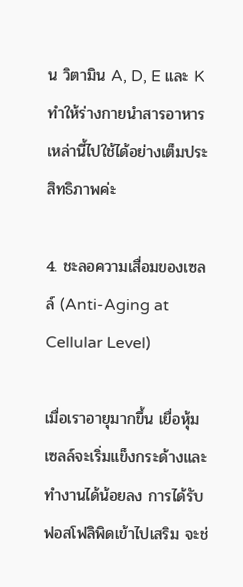น วิตามิน A, D, E และ K ทำให้ร่างกายนำสารอาหารเหล่านี้ไปใช้ได้อย่างเต็มประสิทธิภาพค่ะ

4. ชะลอความเสื่อมของเซลล์ (Anti-Aging at Cellular Level)

เมื่อเราอายุมากขึ้น เยื่อหุ้มเซลล์จะเริ่มแข็งกระด้างและทำงานได้น้อยลง การได้รับฟอสโฟลิพิดเข้าไปเสริม จะช่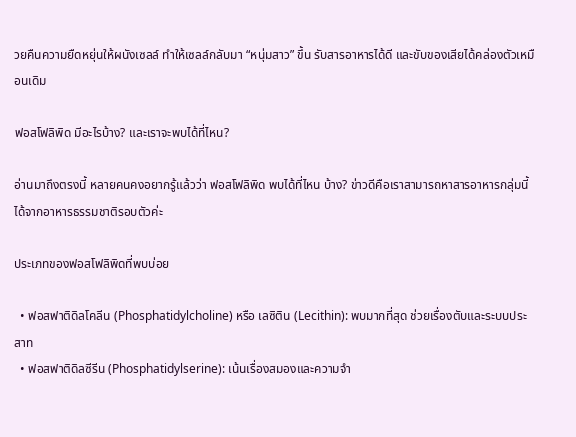วยคืนความยืดหยุ่นให้ผนังเซลล์ ทำให้เซลล์กลับมา “หนุ่มสาว” ขึ้น รับสารอาหารได้ดี และขับของเสียได้คล่องตัวเหมือนเดิม

ฟอสโฟลิพิด มีอะไรบ้าง? และเราจะพบได้ที่ไหน?

อ่านมาถึงตรงนี้ หลายคนคงอยากรู้แล้วว่า ฟอสโฟลิพิด พบได้ที่ไหน บ้าง? ข่าวดีคือเราสามารถหาสารอาหารกลุ่มนี้ได้จากอาหารธรรมชาติรอบตัวค่ะ

ประเภทของฟอสโฟลิพิดที่พบบ่อย

  • ฟอสฟาติดิลโคลีน (Phosphatidylcholine) หรือ เลซิติน (Lecithin): พบมากที่สุด ช่วยเรื่องตับและระบบประสาท
  • ฟอสฟาติดิลซีรีน (Phosphatidylserine): เน้นเรื่องสมองและความจำ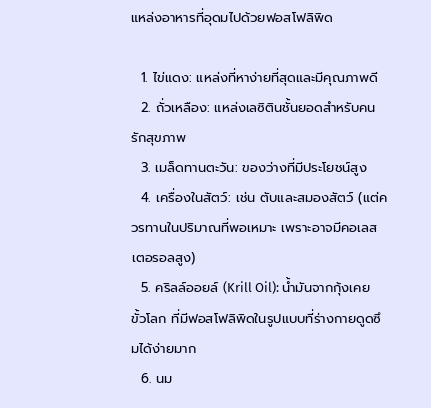แหล่งอาหารที่อุดมไปด้วยฟอสโฟลิพิด

  1. ไข่แดง: แหล่งที่หาง่ายที่สุดและมีคุณภาพดี
  2. ถั่วเหลือง: แหล่งเลซิตินชั้นยอดสำหรับคนรักสุขภาพ
  3. เมล็ดทานตะวัน: ของว่างที่มีประโยชน์สูง
  4. เครื่องในสัตว์: เช่น ตับและสมองสัตว์ (แต่ควรทานในปริมาณที่พอเหมาะ เพราะอาจมีคอเลสเตอรอลสูง)
  5. คริลล์ออยล์ (Krill Oil): น้ำมันจากกุ้งเคยขั้วโลก ที่มีฟอสโฟลิพิดในรูปแบบที่ร่างกายดูดซึมได้ง่ายมาก
  6. นม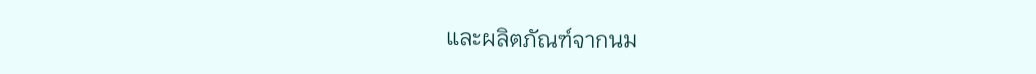และผลิตภัณฑ์จากนม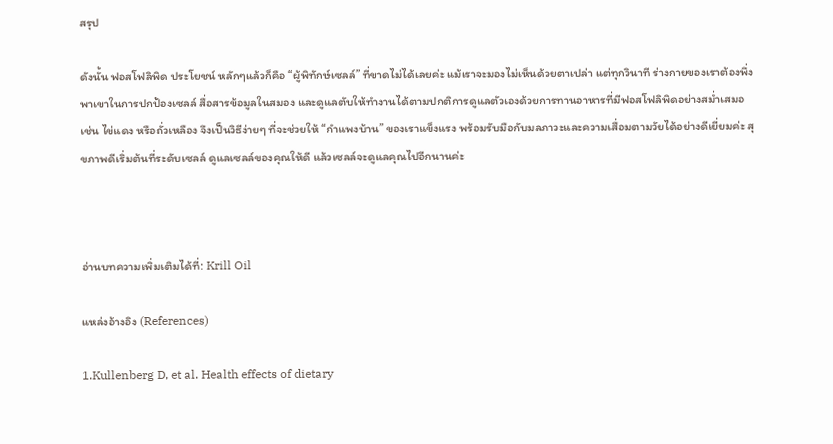สรุป

ดังนั้น ฟอสโฟลิพิด ประโยชน์ หลักๆแล้วก็คือ “ผู้พิทักษ์เซลล์” ที่ขาดไม่ได้เลยค่ะ แม้เราจะมองไม่เห็นด้วยตาเปล่า แต่ทุกวินาที ร่างกายของเราต้องพึ่งพาเขาในการปกป้องเซลล์ สื่อสารข้อมูลในสมอง และดูแลตับให้ทำงานได้ตามปกติการดูแลตัวเองด้วยการทานอาหารที่มีฟอสโฟลิพิดอย่างสม่ำเสมอ เช่น ไข่แดง หรือถั่วเหลือง จึงเป็นวิธีง่ายๆ ที่จะช่วยให้ “กำแพงบ้าน” ของเราแข็งแรง พร้อมรับมือกับมลภาวะและความเสื่อมตามวัยได้อย่างดีเยี่ยมค่ะ สุขภาพดีเริ่มต้นที่ระดับเซลล์ ดูแลเซลล์ของคุณให้ดี แล้วเซลล์จะดูแลคุณไปอีกนานค่ะ



อ่านบทความเพิ่มเติมได้ที่: Krill Oil

แหล่งอ้างอิง (References)

1.Kullenberg D, et al. Health effects of dietary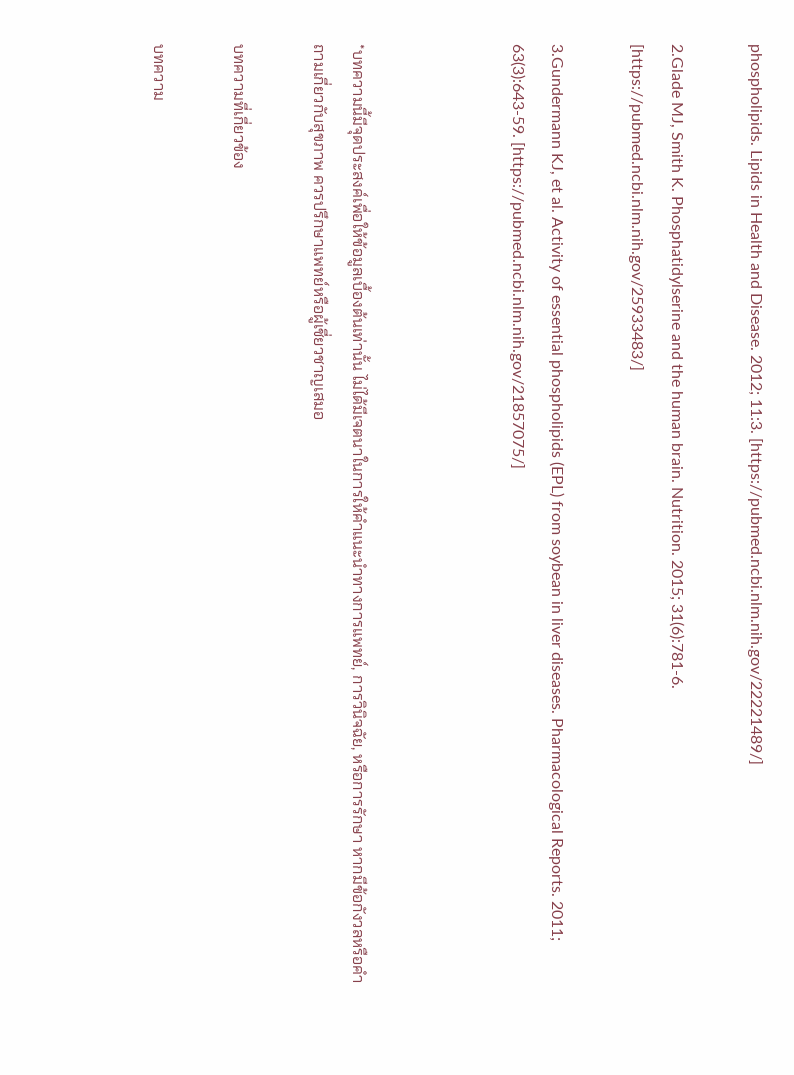phospholipids. Lipids in Health and Disease. 2012; 11:3. [https://pubmed.ncbi.nlm.nih.gov/22221489/]

2.Glade MJ, Smith K. Phosphatidylserine and the human brain. Nutrition. 2015; 31(6):781-6. [https://pubmed.ncbi.nlm.nih.gov/25933483/]

3.Gundermann KJ, et al. Activity of essential phospholipids (EPL) from soybean in liver diseases. Pharmacological Reports. 2011; 63(3):643-59. [https://pubmed.ncbi.nlm.nih.gov/21857075/]



*บทความนี้มีจุดประสงค์เพื่อให้ข้อมูลเบื้องต้นเท่านั้น ไม่ได้มีเจตนาในการให้คำแนะนำทางการแพทย์, การวินิจฉัย, หรือการรักษา หากมีข้อกังวลหรือคำถามเกี่ยวกับสุขภาพ ควรปรึกษาแพทย์หรือผู้เชี่ยวชาญเสมอ

บทความที่เกี่ยวข้อง

บทความ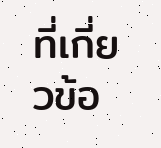ที่เกี่ยวข้อ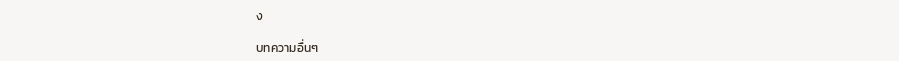ง

บทความอื่นๆ